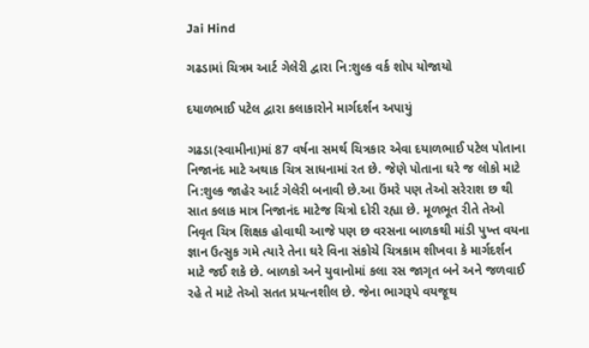Jai Hind

ગઢડામાં ચિત્રમ આર્ટ ગેલેરી દ્વારા નિ:શુલ્ક વર્ક શોપ યોજાયો

દયાળભાઈ પટેલ દ્વારા કલાકારોને માર્ગદર્શન અપાયું

ગઢડા(સ્વામીના)માં 87 વર્ષના સમર્થ ચિત્રકાર એવા દયાળભાઈ પટેલ પોતાના નિજાનંદ માટે અથાક ચિત્ર સાધનામાં રત છે. જેણે પોતાના ઘરે જ લોકો માટે નિ:શુલ્ક જાહેર આર્ટ ગેલેરી બનાવી છે.આ ઉંમરે પણ તેઓ સરેરાશ છ થી સાત કલાક માત્ર નિજાનંદ માટેજ ચિત્રો દોરી રહ્યા છે. મૂળભૂત રીતે તેઓ નિવૃત ચિત્ર શિક્ષક હોવાથી આજે પણ છ વરસના બાળકથી માંડી પુખ્ત વયના જ્ઞાન ઉત્સુક ગમે ત્યારે તેના ઘરે વિના સંકોચે ચિત્રકામ શીખવા કે માર્ગદર્શન માટે જઈ શકે છે. બાળકો અને યુવાનોમાં કલા રસ જાગૃત બને અને જળવાઈ રહે તે માટે તેઓ સતત પ્રયત્નશીલ છે. જેના ભાગરૂપે વયજૂથ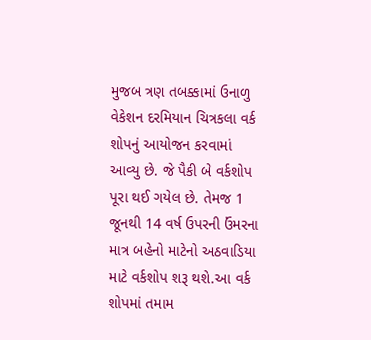મુજબ ત્રણ તબક્કામાં ઉનાળુ વેકેશન દરમિયાન ચિત્રકલા વર્ક શોપનું આયોજન કરવામાં આવ્યુ છે. જે પૈકી બે વર્કશોપ પૂરા થઈ ગયેલ છે. તેમજ 1 જૂનથી 14 વર્ષ ઉપરની ઉંમરના માત્ર બહેનો માટેનો અઠવાડિયા માટે વર્કશોપ શરૂ થશે.આ વર્ક શોપમાં તમામ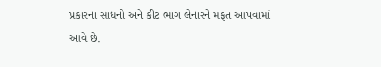પ્રકારના સાધનો અને કીટ ભાગ લેનારને મફત આપવામાં આવે છે.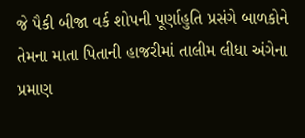જે પૈકી બીજા વર્ક શોપની પૂર્ણાહુતિ પ્રસંગે બાળકોને તેમના માતા પિતાની હાજરીમાં તાલીમ લીધા અંગેના પ્રમાણ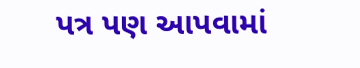પત્ર પણ આપવામાં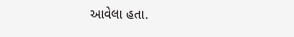આવેલા હતા.